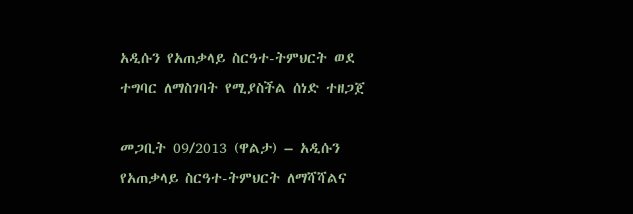አዲሱን የአጠቃላይ ስርዓተ-ትምህርት ወደ ተግባር ለማስገባት የሚያስችል ሰነድ ተዘጋጀ

መጋቢት 09/2013 (ዋልታ) – አዲሱን የአጠቃላይ ስርዓተ-ትምህርት ለማሻሻልና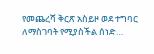የመጨረሻ ቅርጽ አስይዞ ወደ ተግባር ለማስገባት የሚያስችል ሰነድ…